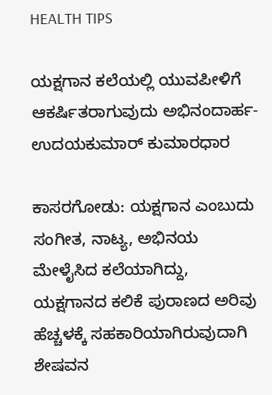HEALTH TIPS

ಯಕ್ಷಗಾನ ಕಲೆಯಲ್ಲಿ ಯುವಪೀಳಿಗೆ ಆಕರ್ಷಿತರಾಗುವುದು ಅಭಿನಂದಾರ್ಹ- ಉದಯಕುಮಾರ್ ಕುಮಾರಧಾರ

ಕಾಸರಗೋಡು: ಯಕ್ಷಗಾನ ಎಂಬುದು ಸಂಗೀತ, ನಾಟ್ಯ, ಅಭಿನಯ ಮೇಳೈಸಿದ ಕಲೆಯಾಗಿದ್ದು,  ಯಕ್ಷಗಾನದ ಕಲಿಕೆ ಪುರಾಣದ ಅರಿವು ಹೆಚ್ಚಳಕ್ಕೆ ಸಹಕಾರಿಯಾಗಿರುವುದಾಗಿ ಶೇಷವನ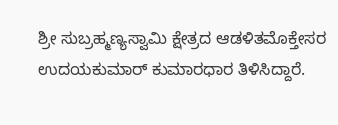ಶ್ರೀ ಸುಬ್ರಹ್ಮಣ್ಯಸ್ವಾಮಿ ಕ್ಷೇತ್ರದ ಆಡಳಿತಮೊಕ್ತೇಸರ ಉದಯಕುಮಾರ್ ಕುಮಾರಧಾರ ತಿಳಿಸಿದ್ದಾರೆ.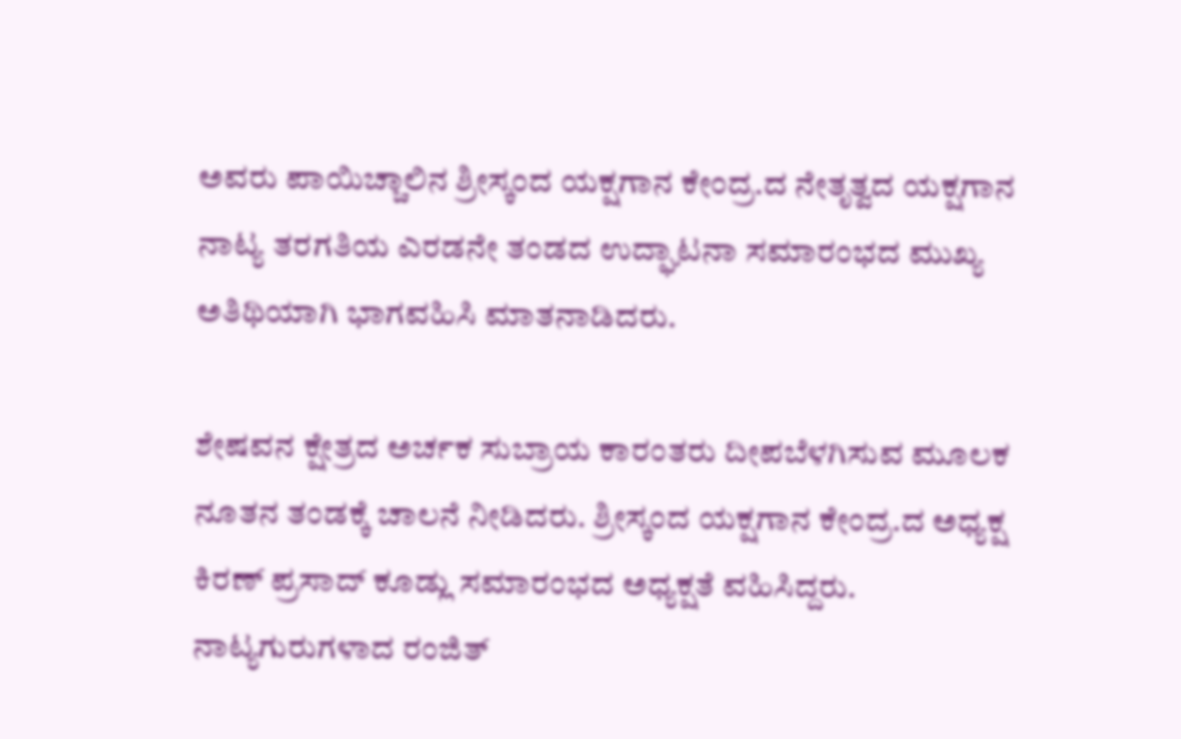ಅವರು ಪಾಯಿಚ್ಚಾಲಿನ ಶ್ರೀಸ್ಕಂದ ಯಕ್ಷಗಾನ ಕೇಂದ್ರ.ದ ನೇತೃತ್ವದ ಯಕ್ಷಗಾನ ನಾಟ್ಯ ತರಗತಿಯ ಎರಡನೇ ತಂಡದ ಉದ್ಘಾಟನಾ ಸಮಾರಂಭದ ಮುಖ್ಯ ಅತಿಥಿಯಾಗಿ ಭಾಗವಹಿಸಿ ಮಾತನಾಡಿದರು.

ಶೇಷವನ ಕ್ಷೇತ್ರದ ಅರ್ಚಕ ಸುಬ್ರಾಯ ಕಾರಂತರು ದೀಪಬೆಳಗಿಸುವ ಮೂಲಕ ನೂತನ ತಂಡಕ್ಕೆ ಚಾಲನೆ ನೀಡಿದರು. ಶ್ರೀಸ್ಕಂದ ಯಕ್ಷಗಾನ ಕೇಂದ್ರ.ದ ಅಧ್ಯಕ್ಷ ಕಿರಣ್ ಪ್ರಸಾದ್ ಕೂಡ್ಲು ಸಮಾರಂಭದ ಅಧ್ಯಕ್ಷತೆ ವಹಿಸಿದ್ದರು. ನಾಟ್ಯಗುರುಗಳಾದ ರಂಜಿತ್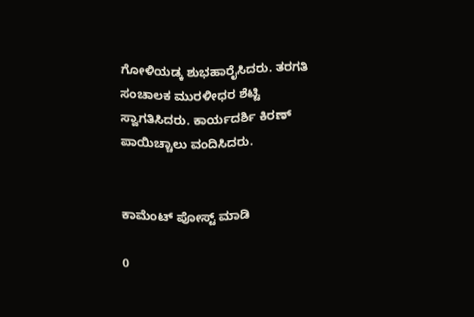ಗೋಳಿಯಡ್ಕ ಶುಭಹಾರೈಸಿದರು. ತರಗತಿ ಸಂಚಾಲಕ ಮುರಳೀಧರ ಶೆಟ್ಟಿ ಸ್ವಾಗತಿಸಿದರು. ಕಾರ್ಯದರ್ಶಿ ಕಿರಣ್ ಪಾಯಿಚ್ಚಾಲು ವಂದಿಸಿದರು.


ಕಾಮೆಂಟ್‌‌ ಪೋಸ್ಟ್‌ ಮಾಡಿ

0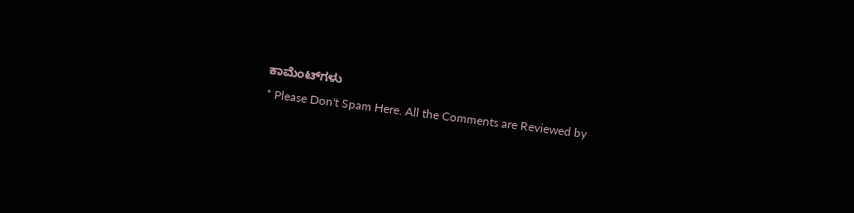ಕಾಮೆಂಟ್‌ಗಳು
* Please Don't Spam Here. All the Comments are Reviewed by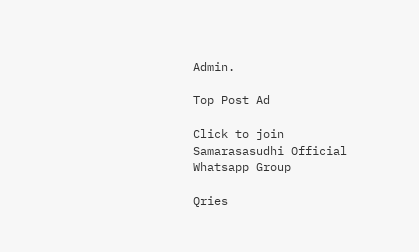Admin.

Top Post Ad

Click to join Samarasasudhi Official Whatsapp Group

Qries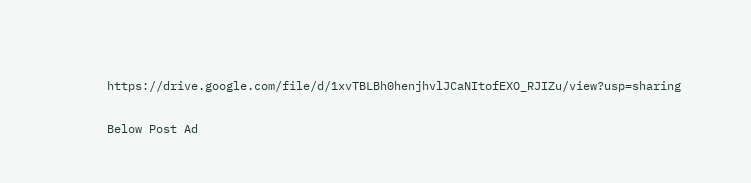https://drive.google.com/file/d/1xvTBLBh0henjhvlJCaNItofEXO_RJIZu/view?usp=sharing

Below Post Ad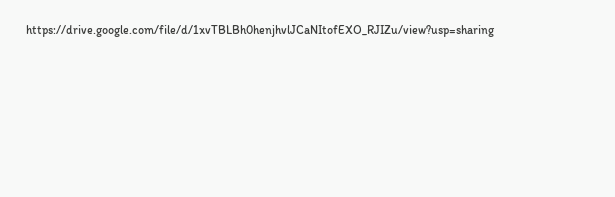https://drive.google.com/file/d/1xvTBLBh0henjhvlJCaNItofEXO_RJIZu/view?usp=sharing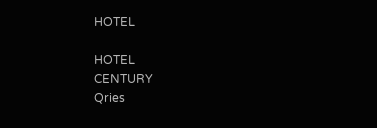HOTEL

HOTEL
CENTURY
Qries